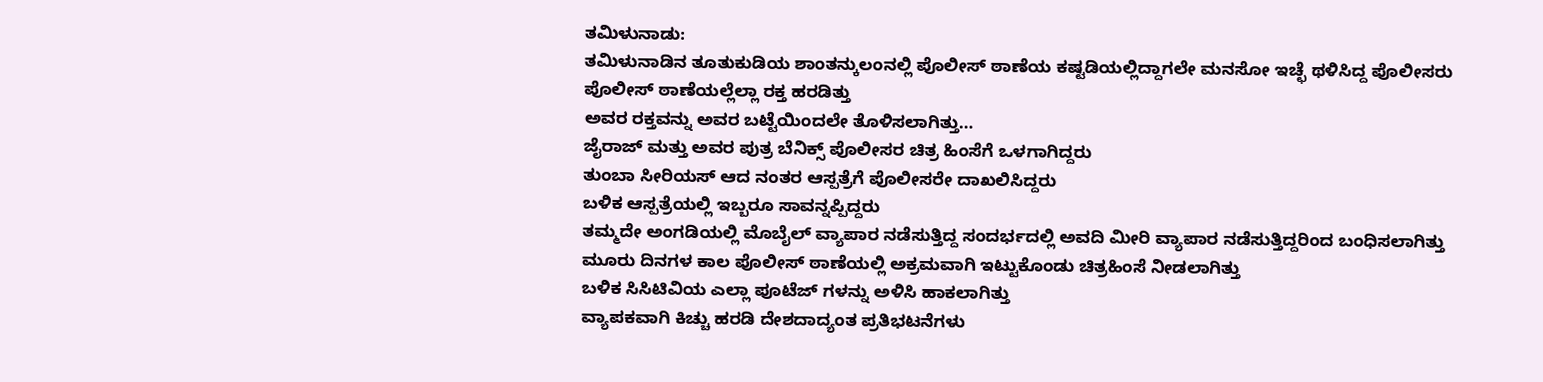ತಮಿಳುನಾಡು:
ತಮಿಳುನಾಡಿನ ತೂತುಕುಡಿಯ ಶಾಂತನ್ಕುಲಂನಲ್ಲಿ ಪೊಲೀಸ್ ಠಾಣೆಯ ಕಷ್ಟಡಿಯಲ್ಲಿದ್ದಾಗಲೇ ಮನಸೋ ಇಚ್ಛೆ ಥಳಿಸಿದ್ದ ಪೊಲೀಸರು
ಪೊಲೀಸ್ ಠಾಣೆಯಲ್ಲೆಲ್ಲಾ ರಕ್ತ ಹರಡಿತ್ತು
ಅವರ ರಕ್ತವನ್ನು ಅವರ ಬಟ್ಟೆಯಿಂದಲೇ ತೊಳಿಸಲಾಗಿತ್ತು…
ಜೈರಾಜ್ ಮತ್ತು ಅವರ ಪುತ್ರ ಬೆನಿಕ್ಸ್ ಪೊಲೀಸರ ಚಿತ್ರ ಹಿಂಸೆಗೆ ಒಳಗಾಗಿದ್ದರು
ತುಂಬಾ ಸೀರಿಯಸ್ ಆದ ನಂತರ ಆಸ್ಪತ್ರೆಗೆ ಪೊಲೀಸರೇ ದಾಖಲಿಸಿದ್ದರು
ಬಳಿಕ ಆಸ್ಪತ್ರೆಯಲ್ಲಿ ಇಬ್ಬರೂ ಸಾವನ್ನಪ್ಪಿದ್ದರು
ತಮ್ಮದೇ ಅಂಗಡಿಯಲ್ಲಿ ಮೊಬೈಲ್ ವ್ಯಾಪಾರ ನಡೆಸುತ್ತಿದ್ದ ಸಂದರ್ಭದಲ್ಲಿ ಅವದಿ ಮೀರಿ ವ್ಯಾಪಾರ ನಡೆಸುತ್ತಿದ್ದರಿಂದ ಬಂಧಿಸಲಾಗಿತ್ತು
ಮೂರು ದಿನಗಳ ಕಾಲ ಪೊಲೀಸ್ ಠಾಣೆಯಲ್ಲಿ ಅಕ್ರಮವಾಗಿ ಇಟ್ಟುಕೊಂಡು ಚಿತ್ರಹಿಂಸೆ ನೀಡಲಾಗಿತ್ತು
ಬಳಿಕ ಸಿಸಿಟಿವಿಯ ಎಲ್ಲಾ ಪೂಟೆಜ್ ಗಳನ್ನು ಅಳಿಸಿ ಹಾಕಲಾಗಿತ್ತು
ವ್ಯಾಪಕವಾಗಿ ಕಿಚ್ಚು ಹರಡಿ ದೇಶದಾದ್ಯಂತ ಪ್ರತಿಭಟನೆಗಳು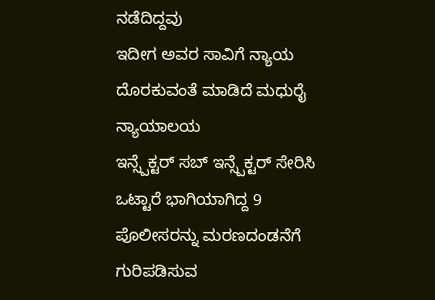ನಡೆದಿದ್ದವು
ಇದೀಗ ಅವರ ಸಾವಿಗೆ ನ್ಯಾಯ ದೊರಕುವಂತೆ ಮಾಡಿದೆ ಮಧುರೈ ನ್ಯಾಯಾಲಯ
ಇನ್ಸ್ಪೆಕ್ಟರ್ ಸಬ್ ಇನ್ಸ್ಪೆಕ್ಟರ್ ಸೇರಿಸಿ ಒಟ್ಟಾರೆ ಭಾಗಿಯಾಗಿದ್ದ 9 ಪೊಲೀಸರನ್ನು ಮರಣದಂಡನೆಗೆ ಗುರಿಪಡಿಸುವ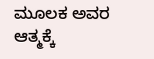ಮೂಲಕ ಅವರ ಆತ್ಮಕ್ಕೆ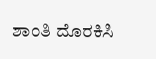ಶಾಂತಿ ದೊರಕಿಸಿ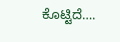ಕೊಟ್ಟಿದೆ….